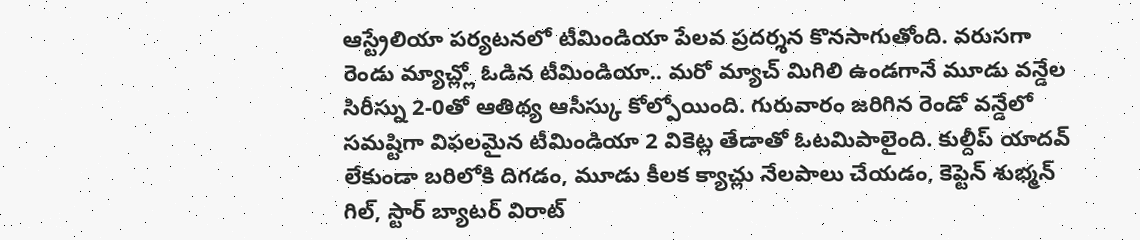ఆస్ట్రేలియా పర్యటనలో టీమిండియా పేలవ ప్రదర్శన కొనసాగుతోంది. వరుసగా రెండు మ్యాచ్ల్లో ఓడిన టీమిండియా.. మరో మ్యాచ్ మిగిలి ఉండగానే మూడు వన్డేల సిరీస్ను 2-0తో ఆతిథ్య ఆసీస్కు కోల్పోయింది. గురువారం జరిగిన రెండో వన్డేలో సమష్టిగా విఫలమైన టీమిండియా 2 వికెట్ల తేడాతో ఓటమిపాలైంది. కుల్దీప్ యాదవ్ లేకుండా బరిలోకి దిగడం, మూడు కీలక క్యాచ్లు నేలపాలు చేయడం, కెప్టెన్ శుభ్మన్ గిల్, స్టార్ బ్యాటర్ విరాట్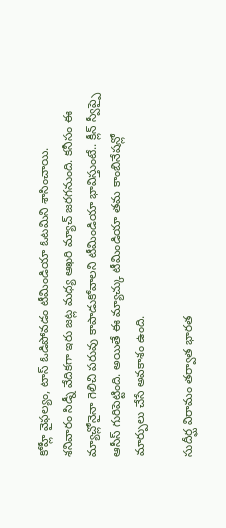కోహ్లీ వైఫల్యం, టాస్ ఓడిపోవడం టీమిండియా ఓటమిని శాసించాయి.
శనివారం సిడ్నీ వేదికగా ఇరు జట్ల మధ్య ఆఖరి మ్యాచ్ జరగనుంది. కనీసం ఈ మ్యాచ్లోనైనా గెలిచి పరువు కాపాడుకోవాలని టీమిండియా భావిస్తుంటే.. క్లీన్ స్వీప్పై ఆసీస్ గురిపెట్టింది. అయితే ఈ మ్యాచ్కు టీమిండియా తమ కాంబినేషన్లో మార్పులు చేసే అవకాశం ఉంది.

సుదీర్ఘ విరామం తర్వాత భారత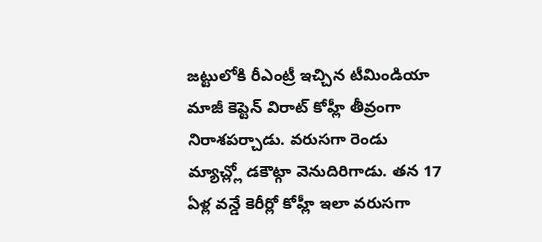జట్టులోకి రీఎంట్రీ ఇచ్చిన టీమిండియా మాజీ కెప్టెన్ విరాట్ కోహ్లీ తీవ్రంగా నిరాశపర్చాడు. వరుసగా రెండు మ్యాచ్ల్లో డకౌట్గా వెనుదిరిగాడు. తన 17 ఏళ్ల వన్డే కెరీర్లో కోహ్లీ ఇలా వరుసగా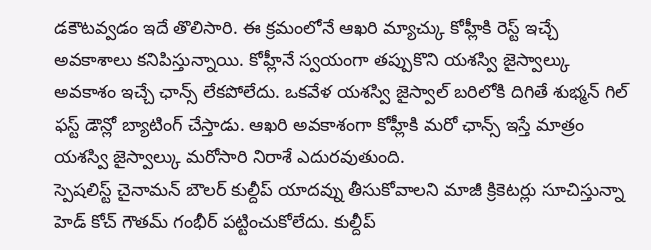డకౌటవ్వడం ఇదే తొలిసారి. ఈ క్రమంలోనే ఆఖరి మ్యాచ్కు కోహ్లీకి రెస్ట్ ఇచ్చే అవకాశాలు కనిపిస్తున్నాయి. కోహ్లీనే స్వయంగా తప్పుకొని యశస్వి జైస్వాల్కు అవకాశం ఇచ్చే ఛాన్స్ లేకపోలేదు. ఒకవేళ యశస్వి జైస్వాల్ బరిలోకి దిగితే శుభ్మన్ గిల్ ఫస్ట్ డౌన్లో బ్యాటింగ్ చేస్తాడు. ఆఖరి అవకాశంగా కోహ్లీకి మరో ఛాన్స్ ఇస్తే మాత్రం యశస్వి జైస్వాల్కు మరోసారి నిరాశే ఎదురవుతుంది.
స్పెషలిస్ట్ చైనామన్ బౌలర్ కుల్దీప్ యాదవ్ను తీసుకోవాలని మాజీ క్రికెటర్లు సూచిస్తున్నా హెడ్ కోచ్ గౌతమ్ గంభీర్ పట్టించుకోలేదు. కుల్దీప్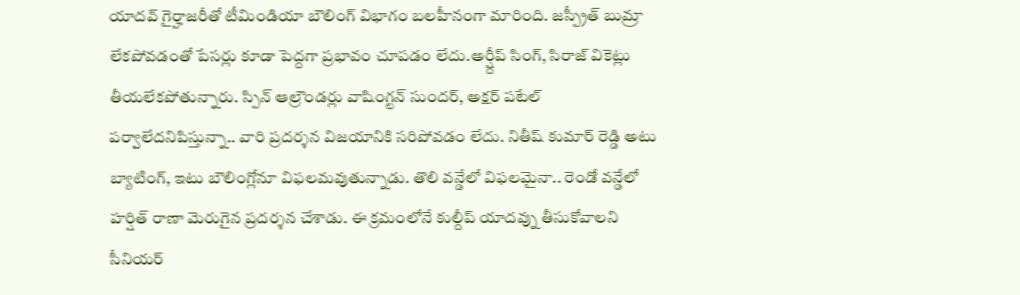యాదవ్ గైర్హాజరీతో టీమిండియా బౌలింగ్ విభాగం బలహీనంగా మారింది. జస్ప్రీత్ బుమ్రా లేకపోవడంతో పేసర్లు కూడా పెద్దగా ప్రభావం చూపడం లేదు.అర్ష్దీప్ సింగ్, సిరాజ్ వికెట్లు తీయలేకపోతున్నారు. స్పిన్ ఆల్రౌండర్లు వాషింగ్టన్ సుందర్, అక్షర్ పటేల్ పర్వాలేదనిపిస్తున్నా.. వారి ప్రదర్శన విజయానికి సరిపోవడం లేదు. నితీష్ కుమార్ రెడ్డి అటు బ్యాటింగ్, ఇటు బౌలింగ్లోనూ విఫలమవుతున్నాడు. తొలి వన్డేలో విఫలమైనా.. రెండో వన్డేలో హర్షిత్ రాణా మెరుగైన ప్రదర్శన చేశాడు. ఈ క్రమంలోనే కుల్దీప్ యాదవ్ను తీసుకోవాలని సీనియర్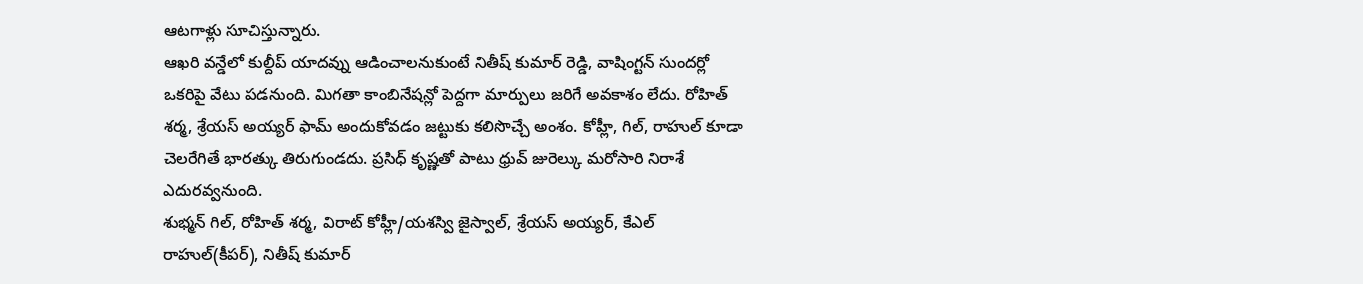ఆటగాళ్లు సూచిస్తున్నారు.
ఆఖరి వన్డేలో కుల్దీప్ యాదవ్ను ఆడించాలనుకుంటే నితీష్ కుమార్ రెడ్డి, వాషింగ్టన్ సుందర్లో ఒకరిపై వేటు పడనుంది. మిగతా కాంబినేషన్లో పెద్దగా మార్పులు జరిగే అవకాశం లేదు. రోహిత్ శర్మ, శ్రేయస్ అయ్యర్ ఫామ్ అందుకోవడం జట్టుకు కలిసొచ్చే అంశం. కోహ్లీ, గిల్, రాహుల్ కూడా చెలరేగితే భారత్కు తిరుగుండదు. ప్రసిధ్ కృష్ణతో పాటు ధ్రువ్ జురెల్కు మరోసారి నిరాశే ఎదురవ్వనుంది.
శుభ్మన్ గిల్, రోహిత్ శర్మ, విరాట్ కోహ్లీ/యశస్వి జైస్వాల్, శ్రేయస్ అయ్యర్, కేఎల్ రాహుల్(కీపర్), నితీష్ కుమార్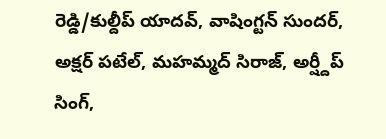రెడ్డి/కుల్దీప్ యాదవ్, వాషింగ్టన్ సుందర్, అక్షర్ పటేల్, మహమ్మద్ సిరాజ్, అర్ష్దీప్ సింగ్,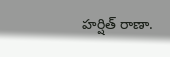హర్షిత్ రాణా.